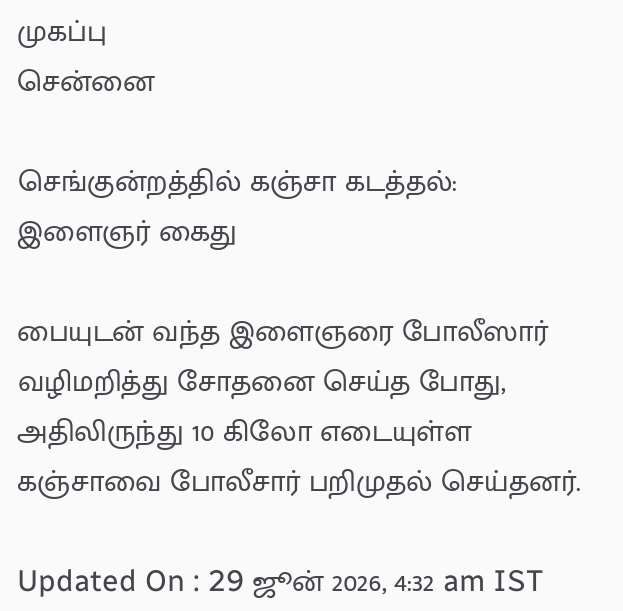முகப்பு
சென்னை

செங்குன்றத்தில் கஞ்சா கடத்தல்: இளைஞர் கைது

பையுடன் வந்த இளைஞரை போலீஸார் வழிமறித்து சோதனை செய்த போது, அதிலிருந்து 10 கிலோ எடையுள்ள கஞ்சாவை போலீசார் பறிமுதல் செய்தனர்.

Updated On : 29 ஜூன் 2026, 4:32 am IST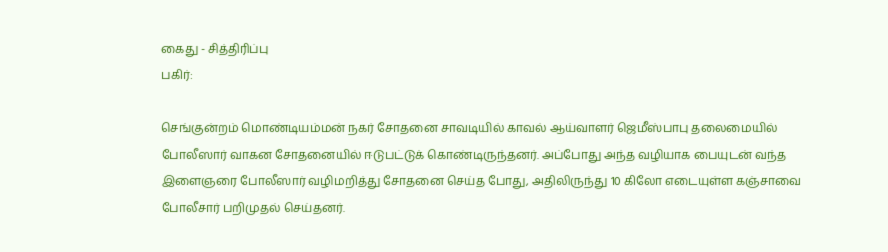கைது - சித்திரிப்பு
பகிர்:

செங்குன்றம் மொண்டியம்மன் நகர் சோதனை சாவடியில் காவல் ஆய்வாளர் ஜெமீஸ்பாபு தலைமையில் போலீஸார் வாகன சோதனையில் ஈடுபட்டுக் கொண்டிருந்தனர். அப்போது அந்த வழியாக பையுடன் வந்த இளைஞரை போலீஸார் வழிமறித்து சோதனை செய்த போது, அதிலிருந்து 10 கிலோ எடையுள்ள கஞ்சாவை போலீசார் பறிமுதல் செய்தனர்.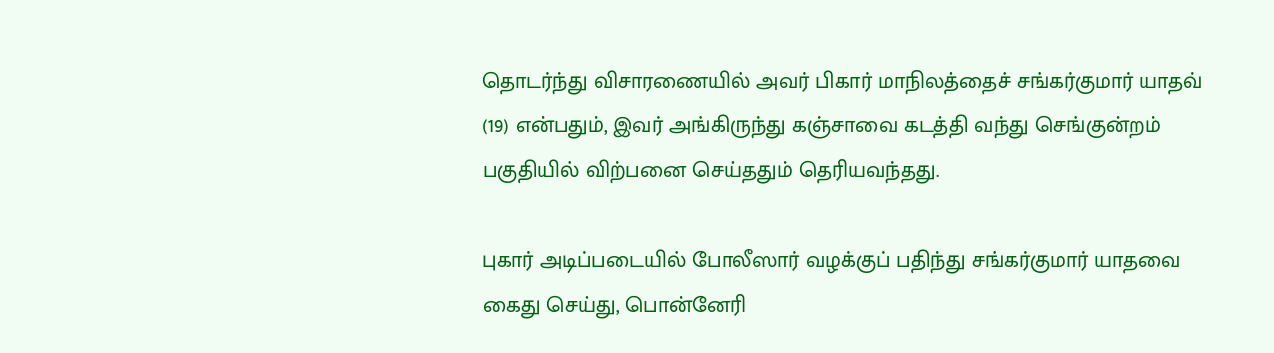தொடர்ந்து விசாரணையில் அவர் பிகார் மாநிலத்தைச் சங்கர்குமார் யாதவ் (19) என்பதும், இவர் அங்கிருந்து கஞ்சாவை கடத்தி வந்து செங்குன்றம் பகுதியில் விற்பனை செய்ததும் தெரியவந்தது.

புகார் அடிப்படையில் போலீஸார் வழக்குப் பதிந்து சங்கர்குமார் யாதவை கைது செய்து, பொன்னேரி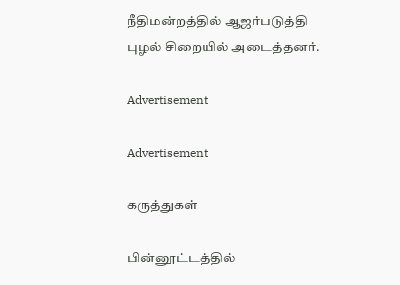நீதிமன்றத்தில் ஆஜர்படுத்தி புழல் சிறையில் அடைத்தனர்.

Advertisement

Advertisement

கருத்துகள்

பின்னூட்டத்தில்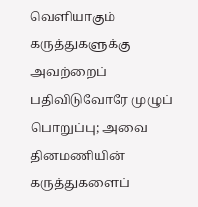வெளியாகும் கருத்துகளுக்கு அவற்றைப் பதிவிடுவோரே முழுப் பொறுப்பு; அவை தினமணியின் கருத்துகளைப்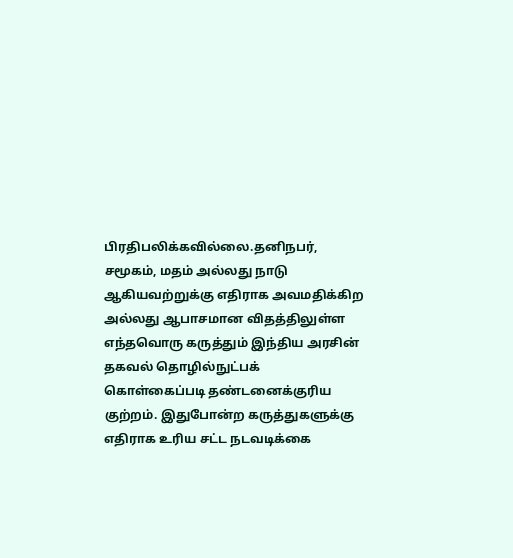பிரதிபலிக்கவில்லை.தனிநபர், சமூகம், மதம் அல்லது நாடு ஆகியவற்றுக்கு எதிராக அவமதிக்கிற அல்லது ஆபாசமான விதத்திலுள்ள எந்தவொரு கருத்தும் இந்திய அரசின் தகவல் தொழில்நுட்பக் கொள்கைப்படி தண்டனைக்குரிய குற்றம். இதுபோன்ற கருத்துகளுக்கு எதிராக உரிய சட்ட நடவடிக்கை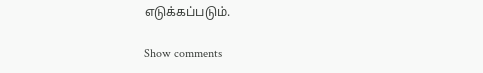எடுக்கப்படும்.

Show comments